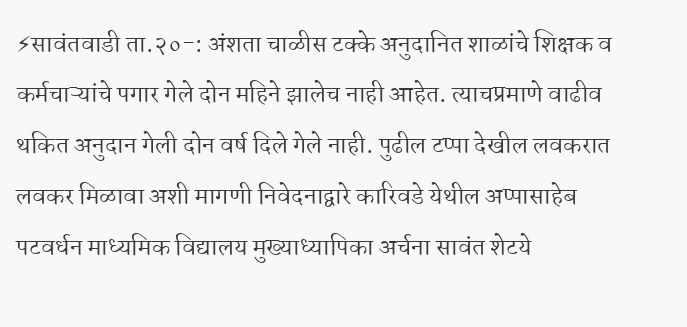⚡सावंतवाडी ता.२०-: अंशता चाळीस टक्के अनुदानित शाळांचे शिक्षक व कर्मचाऱ्यांचे पगार गेले दोन महिने झालेच नाही आहेत. त्याचप्रमाणे वाढीव थकित अनुदान गेली दोन वर्ष दिले गेले नाही. पुढील टप्पा देखील लवकरात लवकर मिळावा अशी मागणी निवेदनाद्वारे कारिवडे येथील अप्पासाहेब पटवर्धन माध्यमिक विद्यालय मुख्याध्यापिका अर्चना सावंत शेटये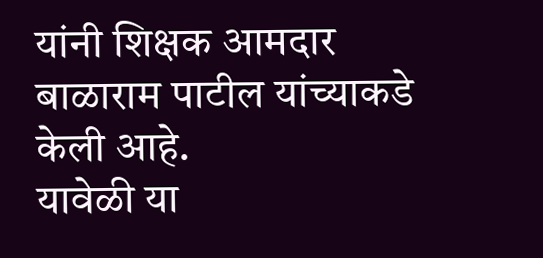यांनी शिक्षक आमदार बाळाराम पाटील यांच्याकडे केली आहे.
यावेळी या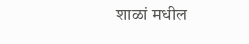शाळां मधील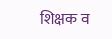शिक्षक व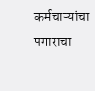कर्मचाऱ्यांचा पगाराचा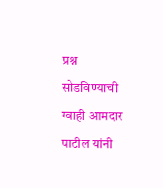प्रश्न सोडविण्याची ग्वाही आमदार पाटील यांनी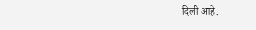दिली आहे.